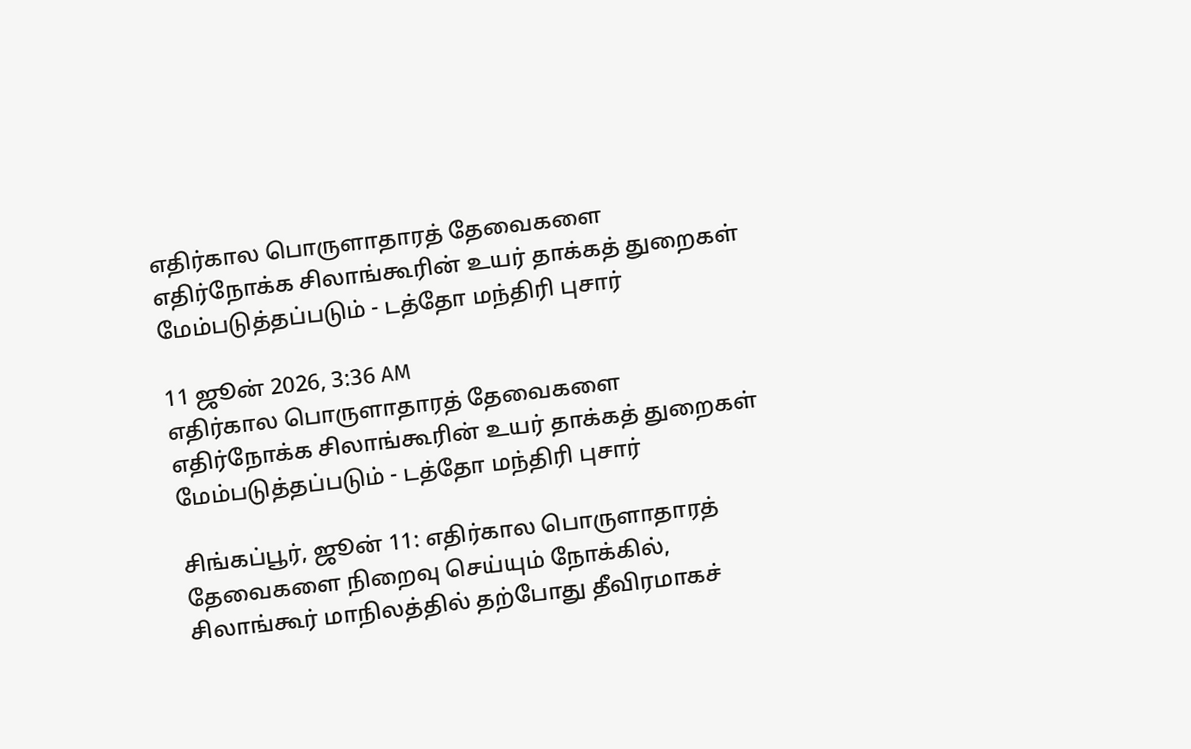எதிர்கால பொருளாதாரத் தேவைகளை எதிர்நோக்க சிலாங்கூரின் உயர் தாக்கத் துறைகள் மேம்படுத்தப்படும் - டத்தோ மந்திரி புசார்

11 ஜூன் 2026, 3:36 AM
எதிர்கால பொருளாதாரத் தேவைகளை எதிர்நோக்க சிலாங்கூரின் உயர் தாக்கத் துறைகள் மேம்படுத்தப்படும் - டத்தோ மந்திரி புசார்

சிங்கப்பூர், ஜூன் 11: எதிர்கால பொருளாதாரத் தேவைகளை நிறைவு செய்யும் நோக்கில், சிலாங்கூர் மாநிலத்தில் தற்போது தீவிரமாகச்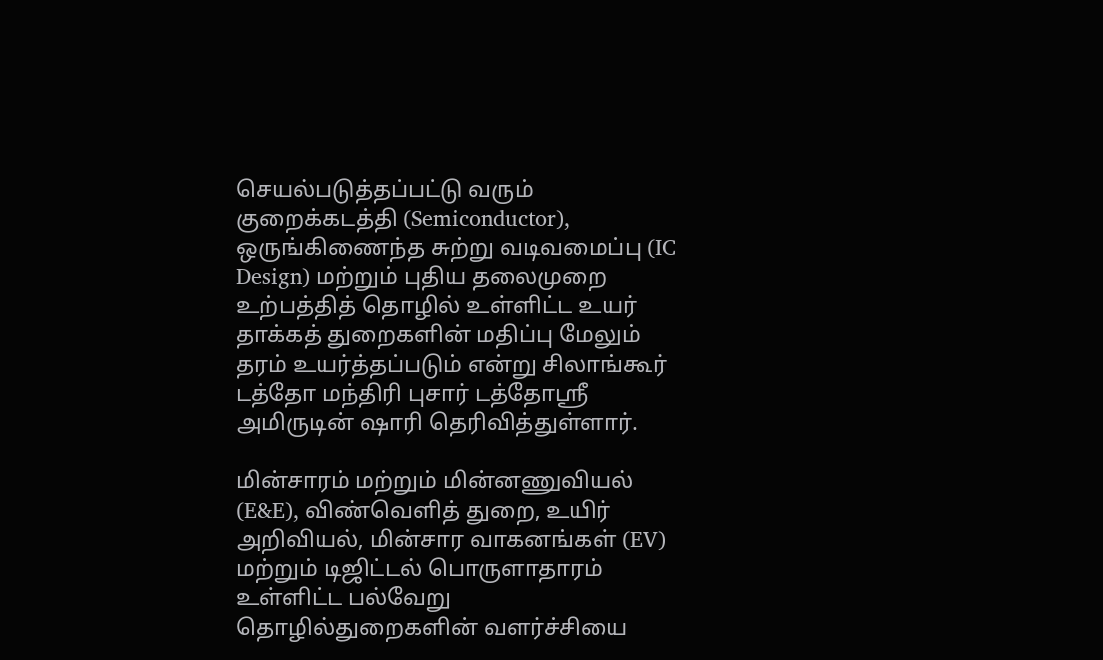செயல்படுத்தப்பட்டு வரும் குறைக்கடத்தி (Semiconductor), ஒருங்கிணைந்த சுற்று வடிவமைப்பு (IC Design) மற்றும் புதிய தலைமுறை உற்பத்தித் தொழில் உள்ளிட்ட உயர் தாக்கத் துறைகளின் மதிப்பு மேலும் தரம் உயர்த்தப்படும் என்று சிலாங்கூர் டத்தோ மந்திரி புசார் டத்தோஸ்ரீ அமிருடின் ஷாரி தெரிவித்துள்ளார்.

மின்சாரம் மற்றும் மின்னணுவியல் (E&E), விண்வெளித் துறை, உயிர் அறிவியல், மின்சார வாகனங்கள் (EV) மற்றும் டிஜிட்டல் பொருளாதாரம் உள்ளிட்ட பல்வேறு தொழில்துறைகளின் வளர்ச்சியை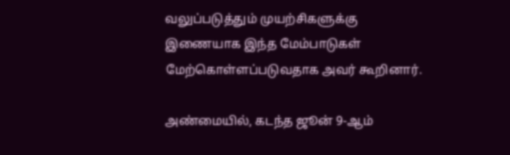வலுப்படுத்தும் முயற்சிகளுக்கு இணையாக இந்த மேம்பாடுகள் மேற்கொள்ளப்படுவதாக அவர் கூறினார்.

அண்மையில், கடந்த ஜூன் 9-ஆம்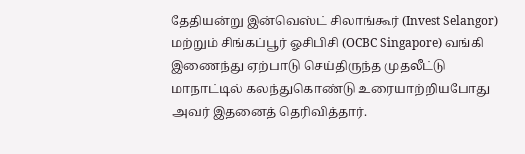தேதியன்று இன்வெஸ்ட் சிலாங்கூர் (Invest Selangor) மற்றும் சிங்கப்பூர் ஓசிபிசி (OCBC Singapore) வங்கி இணைந்து ஏற்பாடு செய்திருந்த முதலீட்டு மாநாட்டில் கலந்துகொண்டு உரையாற்றியபோது அவர் இதனைத் தெரிவித்தார்.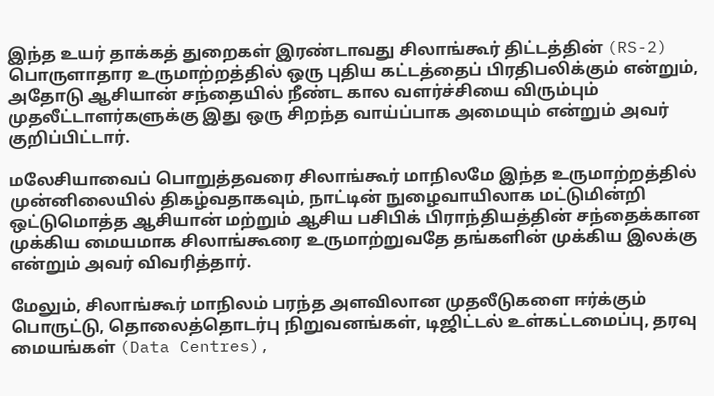இந்த உயர் தாக்கத் துறைகள் இரண்டாவது சிலாங்கூர் திட்டத்தின் (RS-2) பொருளாதார உருமாற்றத்தில் ஒரு புதிய கட்டத்தைப் பிரதிபலிக்கும் என்றும், அதோடு ஆசியான் சந்தையில் நீண்ட கால வளர்ச்சியை விரும்பும் முதலீட்டாளர்களுக்கு இது ஒரு சிறந்த வாய்ப்பாக அமையும் என்றும் அவர் குறிப்பிட்டார்.

மலேசியாவைப் பொறுத்தவரை சிலாங்கூர் மாநிலமே இந்த உருமாற்றத்தில் முன்னிலையில் திகழ்வதாகவும், நாட்டின் நுழைவாயிலாக மட்டுமின்றி ஒட்டுமொத்த ஆசியான் மற்றும் ஆசிய பசிபிக் பிராந்தியத்தின் சந்தைக்கான முக்கிய மையமாக சிலாங்கூரை உருமாற்றுவதே தங்களின் முக்கிய இலக்கு என்றும் அவர் விவரித்தார்.

மேலும், சிலாங்கூர் மாநிலம் பரந்த அளவிலான முதலீடுகளை ஈர்க்கும் பொருட்டு, தொலைத்தொடர்பு நிறுவனங்கள், டிஜிட்டல் உள்கட்டமைப்பு, தரவு மையங்கள் (Data Centres),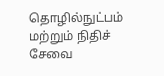தொழில்நுட்பம் மற்றும் நிதிச் சேவை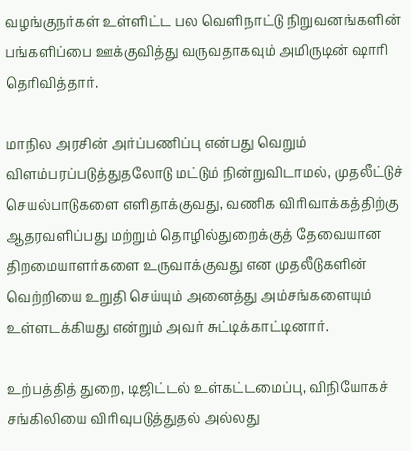வழங்குநர்கள் உள்ளிட்ட பல வெளிநாட்டு நிறுவனங்களின் பங்களிப்பை ஊக்குவித்து வருவதாகவும் அமிருடின் ஷாரி தெரிவித்தார்.

மாநில அரசின் அர்ப்பணிப்பு என்பது வெறும் விளம்பரப்படுத்துதலோடு மட்டும் நின்றுவிடாமல், முதலீட்டுச் செயல்பாடுகளை எளிதாக்குவது, வணிக விரிவாக்கத்திற்கு ஆதரவளிப்பது மற்றும் தொழில்துறைக்குத் தேவையான திறமையாளர்களை உருவாக்குவது என முதலீடுகளின் வெற்றியை உறுதி செய்யும் அனைத்து அம்சங்களையும் உள்ளடக்கியது என்றும் அவர் சுட்டிக்காட்டினார்.

உற்பத்தித் துறை, டிஜிட்டல் உள்கட்டமைப்பு, விநியோகச் சங்கிலியை விரிவுபடுத்துதல் அல்லது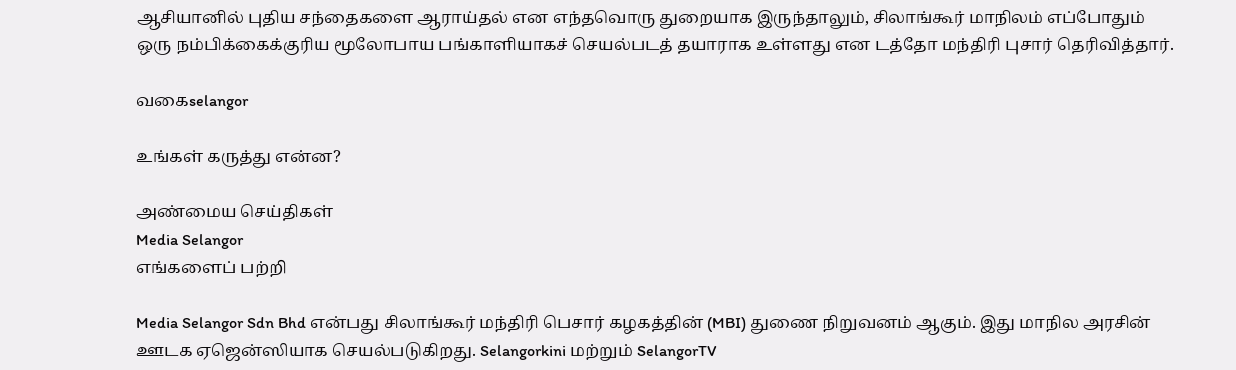ஆசியானில் புதிய சந்தைகளை ஆராய்தல் என எந்தவொரு துறையாக இருந்தாலும், சிலாங்கூர் மாநிலம் எப்போதும் ஒரு நம்பிக்கைக்குரிய மூலோபாய பங்காளியாகச் செயல்படத் தயாராக உள்ளது என டத்தோ மந்திரி புசார் தெரிவித்தார்.

வகைselangor

உங்கள் கருத்து என்ன?

அண்மைய செய்திகள்
Media Selangor
எங்களைப் பற்றி

Media Selangor Sdn Bhd என்பது சிலாங்கூர் மந்திரி பெசார் கழகத்தின் (MBI) துணை நிறுவனம் ஆகும். இது மாநில அரசின் ஊடக ஏஜென்ஸியாக செயல்படுகிறது. Selangorkini மற்றும் SelangorTV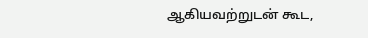ஆகியவற்றுடன் கூட,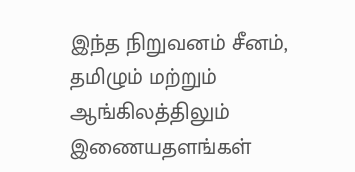இந்த நிறுவனம் சீனம், தமிழும் மற்றும் ஆங்கிலத்திலும் இணையதளங்கள்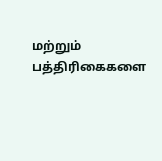மற்றும் பத்திரிகைகளை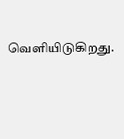வெளியிடுகிறது.